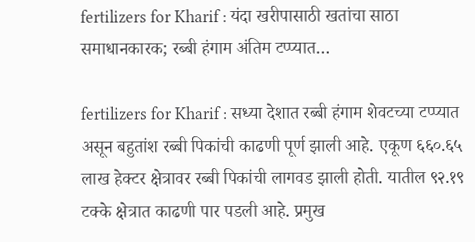fertilizers for Kharif : यंदा खरीपासाठी खतांचा साठा समाधानकारक; रब्बी हंगाम अंतिम टप्प्यात…

fertilizers for Kharif : सध्या देशात रब्बी हंगाम शेवटच्या टप्प्यात असून बहुतांश रब्बी पिकांची काढणी पूर्ण झाली आहे. एकूण ६६०.६५ लाख हेक्टर क्षेत्रावर रब्बी पिकांची लागवड झाली होती. यातील ९२.१९ टक्के क्षेत्रात काढणी पार पडली आहे. प्रमुख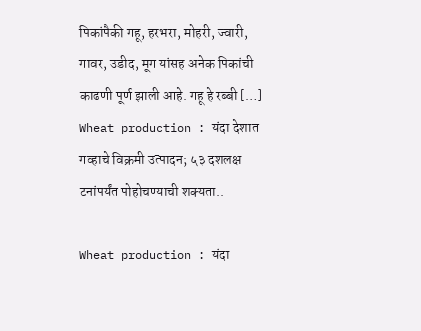पिकांपैकी गहू, हरभरा, मोहरी, ज्वारी, गावर, उडीद, मूग यांसह अनेक पिकांची काढणी पूर्ण झाली आहे. गहू हे रब्बी […]
Wheat production : यंदा देशात गव्हाचे विक्रमी उत्पादन; ५३ दशलक्ष टनांपर्यंत पोहोचण्याची शक्यता..

Wheat production : यंदा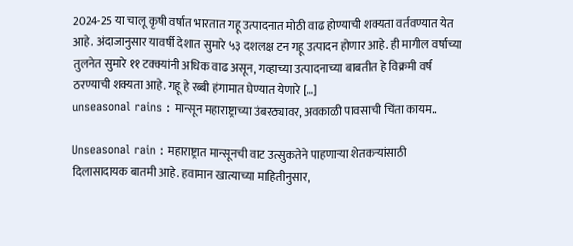2024-25 या चालू कृषी वर्षात भारतात गहू उत्पादनात मोठी वाढ होण्याची शक्यता वर्तवण्यात येत आहे. अंदाजानुसार यावर्षी देशात सुमारे ५३ दशलक्ष टन गहू उत्पादन होणार आहे. ही मागील वर्षाच्या तुलनेत सुमारे ११ टक्क्यांनी अधिक वाढ असून, गव्हाच्या उत्पादनाच्या बाबतीत हे विक्रमी वर्ष ठरण्याची शक्यता आहे. गहू हे रब्बी हंगामात घेण्यात येणारे […]
unseasonal rains : मान्सून महाराष्ट्राच्या उंबरठ्यावर, अवकाळी पावसाची चिंता कायम..

Unseasonal rain : महाराष्ट्रात मान्सूनची वाट उत्सुकतेने पाहणाऱ्या शेतकऱ्यांसाठी दिलासादायक बातमी आहे. हवामान खात्याच्या माहितीनुसार,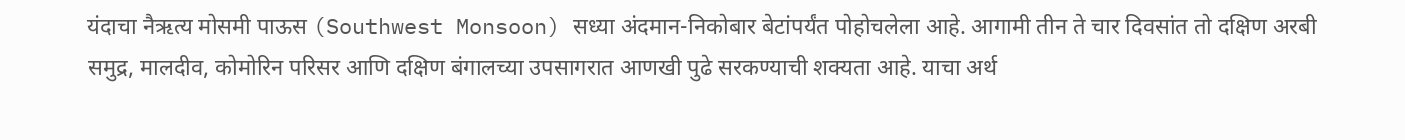यंदाचा नैऋत्य मोसमी पाऊस (Southwest Monsoon) सध्या अंदमान-निकोबार बेटांपर्यंत पोहोचलेला आहे. आगामी तीन ते चार दिवसांत तो दक्षिण अरबी समुद्र, मालदीव, कोमोरिन परिसर आणि दक्षिण बंगालच्या उपसागरात आणखी पुढे सरकण्याची शक्यता आहे. याचा अर्थ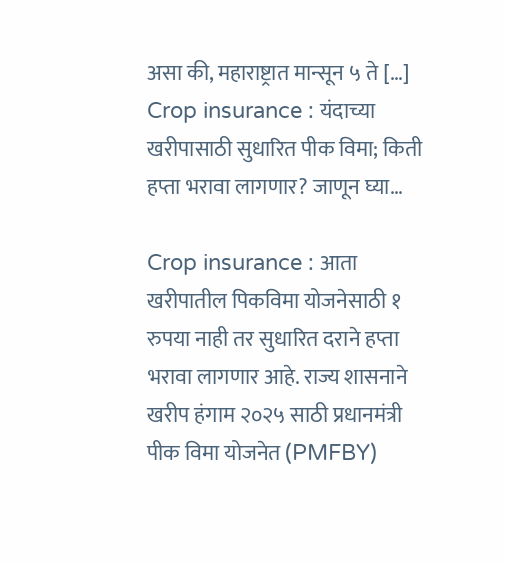असा की, महाराष्ट्रात मान्सून ५ ते […]
Crop insurance : यंदाच्या खरीपासाठी सुधारित पीक विमा; किती हप्ता भरावा लागणार? जाणून घ्या…

Crop insurance : आता खरीपातील पिकविमा योजनेसाठी १ रुपया नाही तर सुधारित दराने हप्ता भरावा लागणार आहे. राज्य शासनाने खरीप हंगाम २०२५ साठी प्रधानमंत्री पीक विमा योजनेत (PMFBY)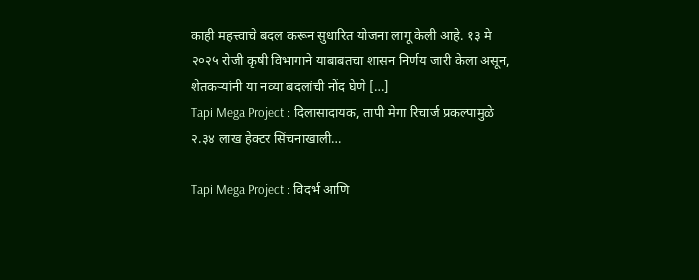काही महत्त्वाचे बदल करून सुधारित योजना लागू केली आहे. १३ मे २०२५ रोजी कृषी विभागाने याबाबतचा शासन निर्णय जारी केला असून, शेतकऱ्यांनी या नव्या बदलांची नोंद घेणे […]
Tapi Mega Project : दिलासादायक, तापी मेगा रिचार्ज प्रकल्पामुळे २.३४ लाख हेक्टर सिंचनाखाली…

Tapi Mega Project : विदर्भ आणि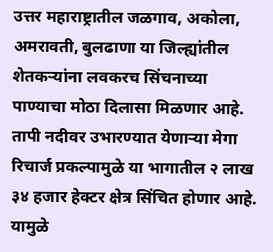उत्तर महाराष्ट्रातील जळगाव, अकोला, अमरावती, बुलढाणा या जिल्ह्यांतील शेतकऱ्यांना लवकरच सिंचनाच्या पाण्याचा मोठा दिलासा मिळणार आहे. तापी नदीवर उभारण्यात येणाऱ्या मेगा रिचार्ज प्रकल्पामुळे या भागातील २ लाख ३४ हजार हेक्टर क्षेत्र सिंचित होणार आहे. यामुळे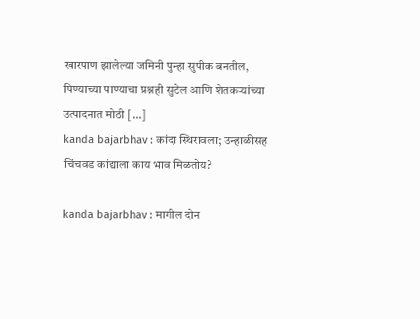खारपाण झालेल्या जमिनी पुन्हा सुपीक बनतील, पिण्याच्या पाण्याचा प्रश्नही सुटेल आणि शेतकऱ्यांच्या उत्पादनात मोठी […]
kanda bajarbhav : कांदा स्थिरावला; उन्हाळीसह चिंचवड कांद्याला काय भाव मिळतोय?

kanda bajarbhav : मागील दोन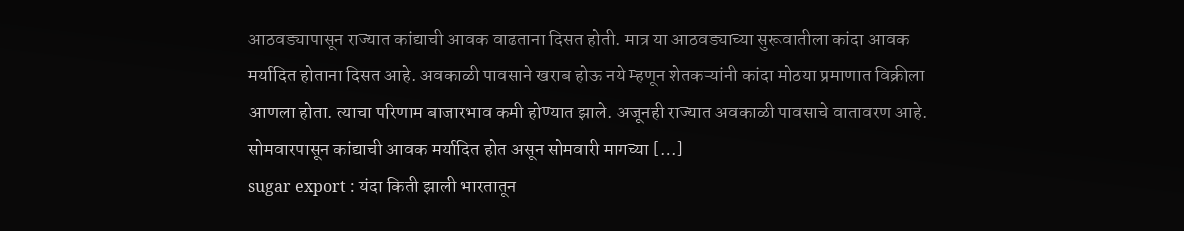आठवड्यापासून राज्यात कांद्याची आवक वाढताना दिसत होती. मात्र या आठवड्याच्या सुरूवातीला कांदा आवक मर्यादित होताना दिसत आहे. अवकाळी पावसाने खराब होऊ नये म्हणून शेतकऱ्यांनी कांदा मोठया प्रमाणात विक्रीला आणला होता. त्याचा परिणाम बाजारभाव कमी होण्यात झाले. अजूनही राज्यात अवकाळी पावसाचे वातावरण आहे. सोमवारपासून कांद्याची आवक मर्यादित होत असून सोमवारी मागच्या […]
sugar export : यंदा किती झाली भारतातून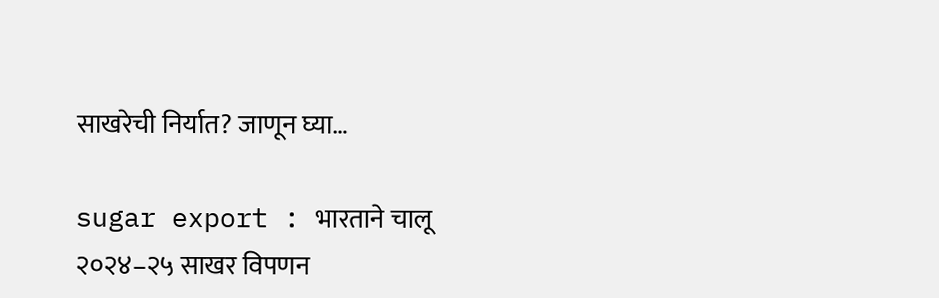साखरेची निर्यात? जाणून घ्या…

sugar export : भारताने चालू २०२४–२५ साखर विपणन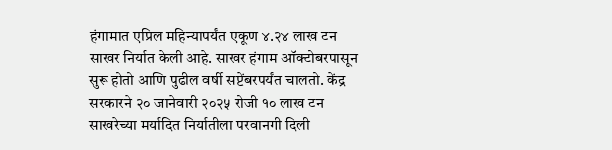हंगामात एप्रिल महिन्यापर्यंत एकूण ४.२४ लाख टन साखर निर्यात केली आहे. साखर हंगाम ऑक्टोबरपासून सुरू होतो आणि पुढील वर्षी सप्टेंबरपर्यंत चालतो. केंद्र सरकारने २० जानेवारी २०२५ रोजी १० लाख टन साखरेच्या मर्यादित निर्यातीला परवानगी दिली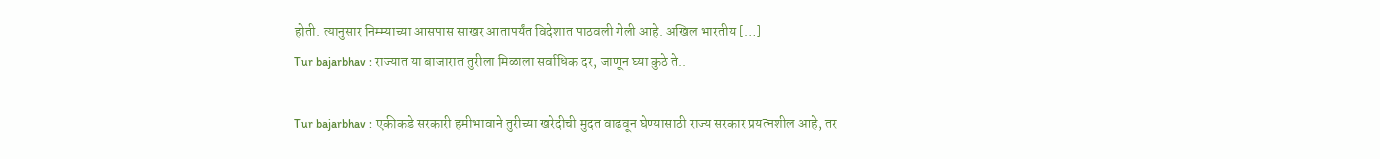होती. त्यानुसार निम्म्याच्या आसपास साखर आतापर्यंत विदेशात पाठवली गेली आहे. अखिल भारतीय […]
Tur bajarbhav : राज्यात या बाजारात तुरीला मिळाला सर्वाधिक दर, जाणून घ्या कुठे ते..

Tur bajarbhav : एकीकडे सरकारी हमीभावाने तुरीच्या खरेदीची मुदत वाढवून घेण्यासाठी राज्य सरकार प्रयत्नशील आहे, तर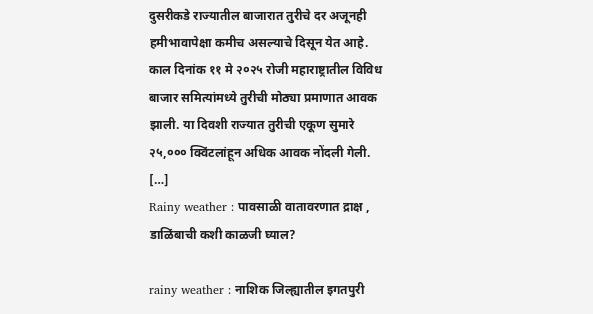दुसरीकडे राज्यातील बाजारात तुरीचे दर अजूनही हमीभावापेक्षा कमीच असल्याचे दिसून येत आहे. काल दिनांक ११ मे २०२५ रोजी महाराष्ट्रातील विविध बाजार समित्यांमध्ये तुरीची मोठ्या प्रमाणात आवक झाली. या दिवशी राज्यात तुरीची एकूण सुमारे २५,००० क्विंटलांहून अधिक आवक नोंदली गेली. […]
Rainy weather : पावसाळी वातावरणात द्राक्ष , डाळिंबाची कशी काळजी घ्याल?

rainy weather : नाशिक जिल्ह्यातील इगतपुरी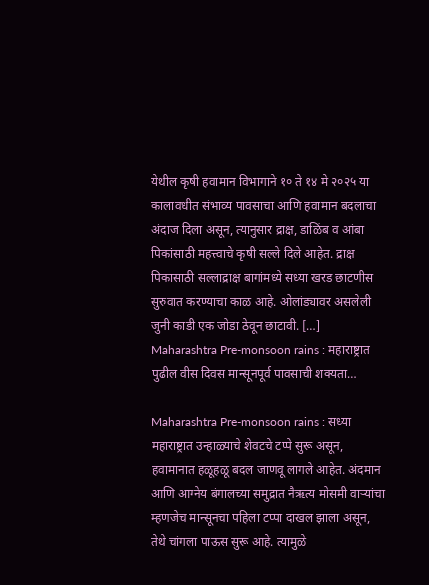येथील कृषी हवामान विभागाने १० ते १४ मे २०२५ या कालावधीत संभाव्य पावसाचा आणि हवामान बदलाचा अंदाज दिला असून, त्यानुसार द्राक्ष, डाळिंब व आंबा पिकांसाठी महत्त्वाचे कृषी सल्ले दिले आहेत. द्राक्ष पिकासाठी सल्लाद्राक्ष बागांमध्ये सध्या खरड छाटणीस सुरुवात करण्याचा काळ आहे. ओलांड्यावर असलेली जुनी काडी एक जोडा ठेवून छाटावी. […]
Maharashtra Pre-monsoon rains : महाराष्ट्रात पुढील वीस दिवस मान्सूनपूर्व पावसाची शक्यता…

Maharashtra Pre-monsoon rains : सध्या महाराष्ट्रात उन्हाळ्याचे शेवटचे टप्पे सुरू असून, हवामानात हळूहळू बदल जाणवू लागले आहेत. अंदमान आणि आग्नेय बंगालच्या समुद्रात नैऋत्य मोसमी वाऱ्यांचा म्हणजेच मान्सूनचा पहिला टप्पा दाखल झाला असून, तेथे चांगला पाऊस सुरू आहे. त्यामुळे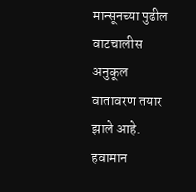मान्सूनच्या पुढील वाटचालीस अनुकूल वातावरण तयार झाले आहे. हवामान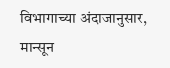विभागाच्या अंदाजानुसार, मान्सून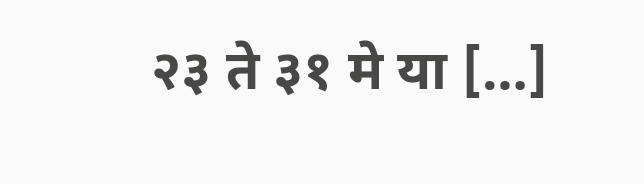२३ ते ३१ मे या […]